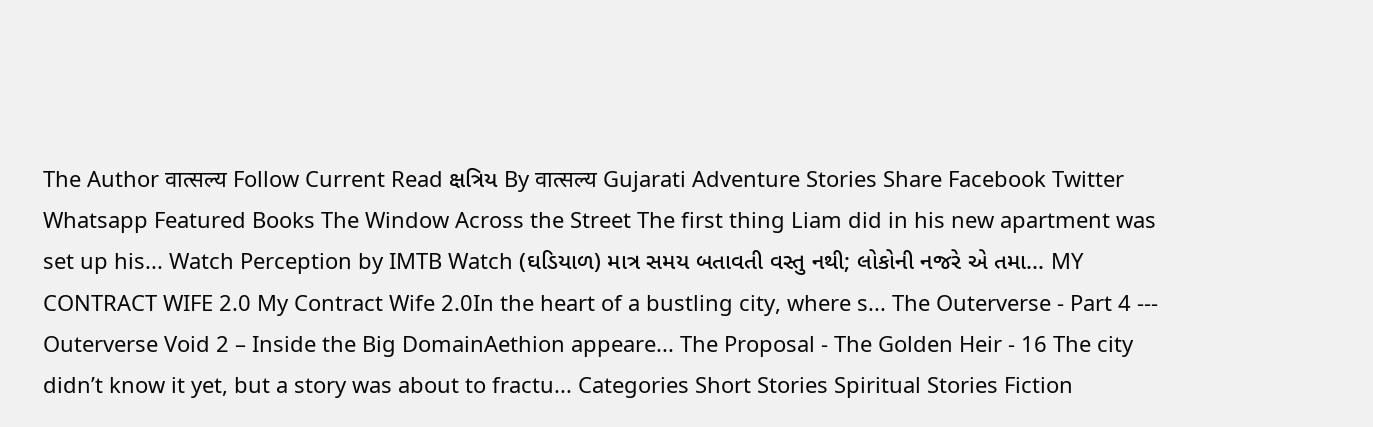The Author वात्सल्य Follow Current Read ક્ષત્રિય By वात्सल्य Gujarati Adventure Stories Share Facebook Twitter Whatsapp Featured Books The Window Across the Street The first thing Liam did in his new apartment was set up his... Watch Perception by IMTB Watch (ઘડિયાળ) માત્ર સમય બતાવતી વસ્તુ નથી; લોકોની નજરે એ તમા... MY CONTRACT WIFE 2.0 My Contract Wife 2.0In the heart of a bustling city, where s... The Outerverse - Part 4 --- Outerverse Void 2 – Inside the Big DomainAethion appeare... The Proposal - The Golden Heir - 16 The city didn’t know it yet, but a story was about to fractu... Categories Short Stories Spiritual Stories Fiction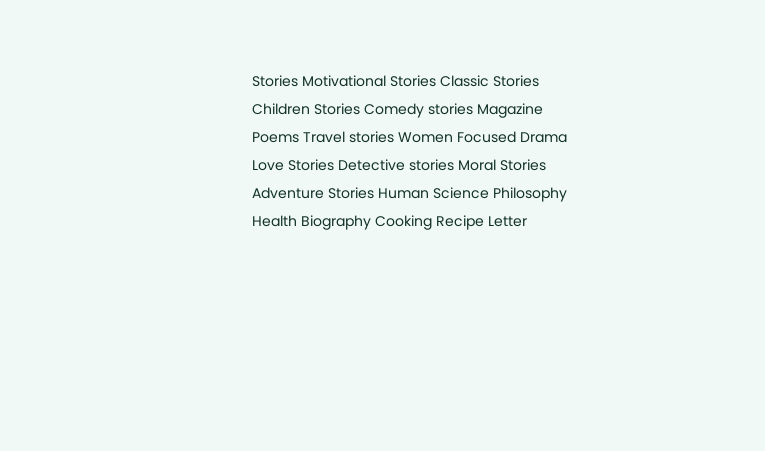Stories Motivational Stories Classic Stories Children Stories Comedy stories Magazine Poems Travel stories Women Focused Drama Love Stories Detective stories Moral Stories Adventure Stories Human Science Philosophy Health Biography Cooking Recipe Letter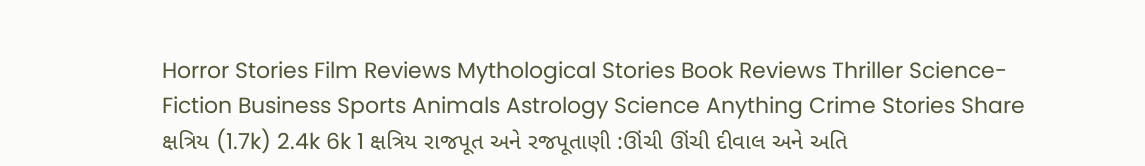Horror Stories Film Reviews Mythological Stories Book Reviews Thriller Science-Fiction Business Sports Animals Astrology Science Anything Crime Stories Share ક્ષત્રિય (1.7k) 2.4k 6k 1 ક્ષત્રિય રાજપૂત અને રજપૂતાણી :ઊંચી ઊંચી દીવાલ અને અતિ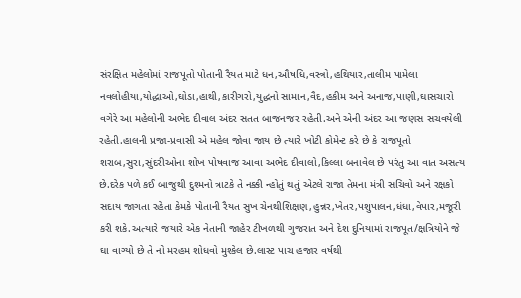સંરક્ષિત મહેલોમાં રાજપૂતો પોતાની રૈયત માટે ધન,ઔષધિ,વસ્ત્રો,હથિયાર,તાલીમ પામેલા નવલોહીયા,યોદ્ધાઓ,ઘોડા,હાથી,કારીગરો,યુદ્ધનો સામાન,વૈદ,હકીમ અને અનાજ,પાણી,ઘાસચારો વગેરે આ મહેલોની અભેદ દીવાલ અંદર સતત બાજનજર રહેતી.અને એની અંદર આ જણસ સચવયેલી રહેતી.હાલની પ્રજા-પ્રવાસી એ મહેલ જોવા જાય છે ત્યારે ખોટી કોમેન્ટ કરે છે કે રાજપૂતો શરાબ,સુરા,સુંદરીઓના શોખ પોષવાજ આવા અભેદ દીવાલો,કિલ્લા બનાવેલ છે પરંતુ આ વાત અસત્ય છે.દરેક પળે કઈ બાજુથી દુશ્મનો ત્રાટકે તે નક્કી ન્હોતું થતું એટલે રાજા તેમના મંત્રી સચિવો અને રક્ષકો સદાય જાગતા રહેતા કેમકે પોતાની રૈયત સુખ ચેનથીશિક્ષણ,હુન્નર,ખેતર,પશુપાલન,ધંધા,વેપાર,મજૂરી કરી શકે.અત્યારે જયારે એક નેતાની જાહેર ટીખળથી ગુજરાત અને દેશ દુનિયામાં રાજપૂત/ક્ષત્રિયોને જે ઘા વાગ્યો છે તે નો મરહમ શોધવો મુશ્કેલ છે.લાસ્ટ પાચ હજાર વર્ષથી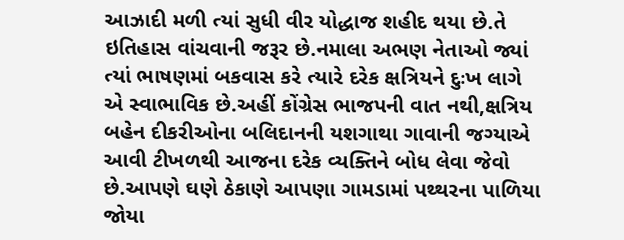આઝાદી મળી ત્યાં સુધી વીર યોદ્ધાજ શહીદ થયા છે.તે ઇતિહાસ વાંચવાની જરૂર છે.નમાલા અભણ નેતાઓ જ્યાં ત્યાં ભાષણમાં બકવાસ કરે ત્યારે દરેક ક્ષત્રિયને દુઃખ લાગે એ સ્વાભાવિક છે.અહીં કોંગ્રેસ ભાજપની વાત નથી,ક્ષત્રિય બહેન દીકરીઓના બલિદાનની યશગાથા ગાવાની જગ્યાએ આવી ટીખળથી આજના દરેક વ્યક્તિને બોધ લેવા જેવો છે.આપણે ઘણે ઠેકાણે આપણા ગામડામાં પથ્થરના પાળિયા જોયા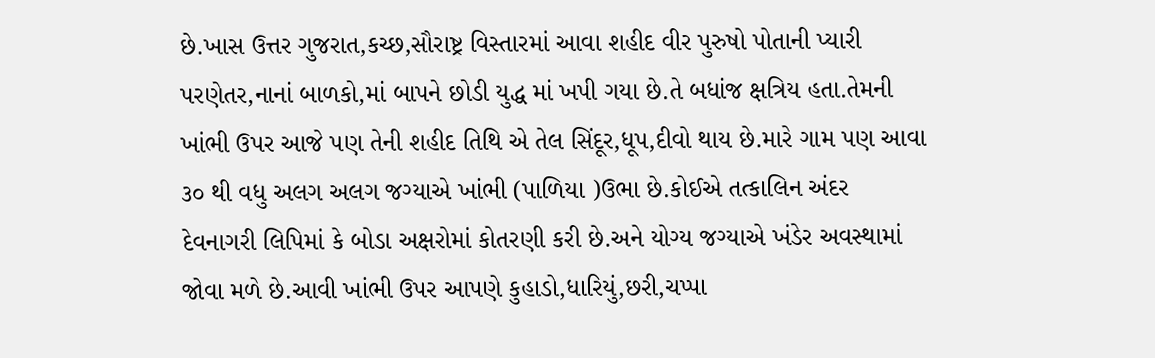છે.ખાસ ઉત્તર ગુજરાત,કચ્છ,સૌરાષ્ટ્ર વિસ્તારમાં આવા શહીદ વીર પુરુષો પોતાની પ્યારી પરણેતર,નાનાં બાળકો,માં બાપને છોડી યુદ્ધ માં ખપી ગયા છે.તે બધાંજ ક્ષત્રિય હતા.તેમની ખાંભી ઉપર આજે પણ તેની શહીદ તિથિ એ તેલ સિંદૂર,ધૂપ,દીવો થાય છે.મારે ગામ પણ આવા ૩૦ થી વધુ અલગ અલગ જગ્યાએ ખાંભી (પાળિયા )ઉભા છે.કોઈએ તત્કાલિન અંદર દેવનાગરી લિપિમાં કે બોડા અક્ષરોમાં કોતરણી કરી છે.અને યોગ્ય જગ્યાએ ખંડેર અવસ્થામાં જોવા મળે છે.આવી ખાંભી ઉપર આપણે કુહાડો,ધારિયું,છરી,ચપ્પા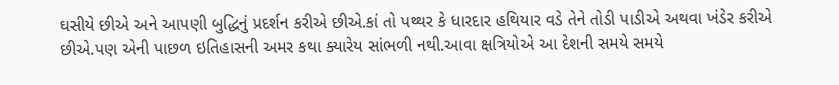ઘસીયે છીએ અને આપણી બુદ્ધિનું પ્રદર્શન કરીએ છીએ.કાં તો પથ્થર કે ધારદાર હથિયાર વડે તેને તોડી પાડીએ અથવા ખંડેર કરીએ છીએ.પણ એની પાછળ ઇતિહાસની અમર કથા ક્યારેય સાંભળી નથી.આવા ક્ષત્રિયોએ આ દેશની સમયે સમયે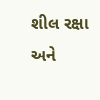શીલ રક્ષા અને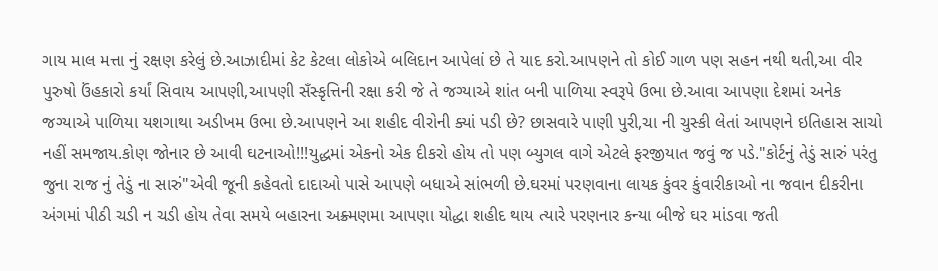ગાય માલ મત્તા નું રક્ષણ કરેલું છે.આઝાદીમાં કેટ કેટલા લોકોએ બલિદાન આપેલાં છે તે યાદ કરો.આપણને તો કોઈ ગાળ પણ સહન નથી થતી,આ વીર પુરુષો ઉંહકારો કર્યાં સિવાય આપણી,આપણી સઁસ્કૃત્તિની રક્ષા કરી જે તે જગ્યાએ શાંત બની પાળિયા સ્વરૂપે ઉભા છે.આવા આપણા દેશમાં અનેક જગ્યાએ પાળિયા યશગાથા અડીખમ ઉભા છે.આપણને આ શહીદ વીરોની ક્યાં પડી છે? છાસવારે પાણી પુરી,ચા ની ચુસ્કી લેતાં આપણને ઇતિહાસ સાચો નહીં સમજાય.કોણ જોનાર છે આવી ઘટનાઓ!!!યુદ્ધમાં એકનો એક દીકરો હોય તો પણ બ્યુગલ વાગે એટલે ફરજીયાત જવું જ પડે."કોર્ટનું તેડું સારું પરંતુ જુના રાજ નું તેડું ના સારું"એવી જૂની કહેવતો દાદાઓ પાસે આપણે બધાએ સાંભળી છે.ઘરમાં પરણવાના લાયક કુંવર કુંવારીકાઓ ના જવાન દીકરીના અંગમાં પીઠી ચડી ન ચડી હોય તેવા સમયે બહારના અક્ર્મણમા આપણા યોદ્ધા શહીદ થાય ત્યારે પરણનાર કન્યા બીજે ઘર માંડવા જતી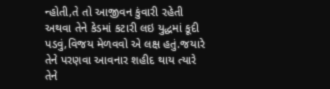ન્હોતી,તે તો આજીવન કુંવારી રહેતી અથવા તેને કેડમાં કટારી લઇ યુદ્ધમાં કૂદી પડવું,વિજય મેળવવો એ લક્ષ હતું.જયારે તેને પરણવા આવનાર શહીદ થાય ત્યારે તેને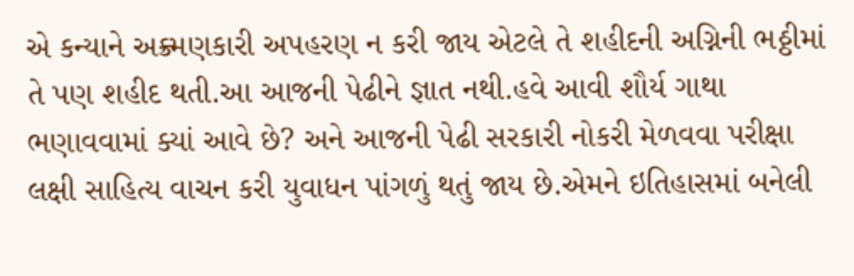એ કન્યાને અક્ર્મણકારી અપહરણ ન કરી જાય એટલે તે શહીદની અગ્નિની ભઠ્ઠીમાં તે પણ શહીદ થતી.આ આજની પેઢીને જ્ઞાત નથી.હવે આવી શૌર્ય ગાથા ભણાવવામાં ક્યાં આવે છે? અને આજની પેઢી સરકારી નોકરી મેળવવા પરીક્ષા લક્ષી સાહિત્ય વાચન કરી યુવાધન પાંગળું થતું જાય છે.એમને ઇતિહાસમાં બનેલી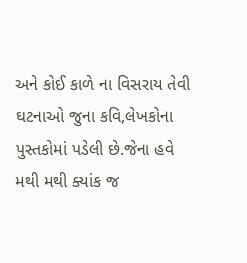અને કોઈ કાળે ના વિસરાય તેવી ઘટનાઓ જુના કવિ,લેખકોના પુસ્તકોમાં પડેલી છે.જેના હવે મથી મથી ક્યાંક જ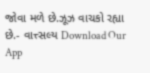જોવા મળે છે.ઝૂઝ વાચકો રહ્યા છે.- વાત્ત્સલ્ય Download Our App